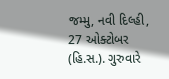જમ્મુ, નવી દિલ્હી, 27 ઓક્ટોબર (હિ.સ.). ગુરુવારે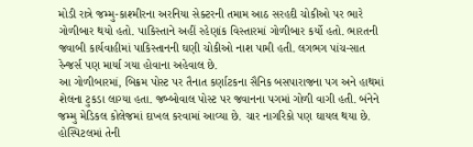મોડી રાત્રે જમ્મુ-કાશ્મીરના અરનિયા સેક્ટરની તમામ આઠ સરહદી ચોકીઓ પર ભારે ગોળીબાર થયો હતો. પાકિસ્તાને અહીં રહેણાંક વિસ્તારમાં ગોળીબાર કર્યો હતો. ભારતની જવાબી કાર્યવાહીમાં પાકિસ્તાનની ઘણી ચોકીઓ નાશ પામી હતી. લગભગ પાંચ-સાત રેન્જર્સ પણ માર્યા ગયા હોવાના અહેવાલ છે.
આ ગોળીબારમાં, બિક્રમ પોસ્ટ પર તૈનાત કર્ણાટકના સૈનિક બસપારાજના પગ અને હાથમાં શેલના ટુકડા લાગ્યા હતા. જબ્બોવાલ પોસ્ટ પર જવાનના પગમાં ગોળી વાગી હતી. બંનેને જમ્મુ મેડિકલ કોલેજમાં દાખલ કરવામાં આવ્યા છે. ચાર નાગરિકો પણ ઘાયલ થયા છે. હોસ્પિટલમાં તેની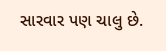સારવાર પણ ચાલુ છે.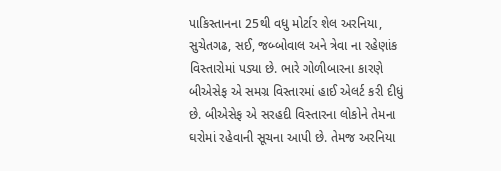પાકિસ્તાનના 25થી વધુ મોર્ટાર શેલ અરનિયા, સુચેતગઢ, સઈ, જબ્બોવાલ અને ત્રેવા ના રહેણાંક વિસ્તારોમાં પડ્યા છે. ભારે ગોળીબારના કારણે બીએસેફ એ સમગ્ર વિસ્તારમાં હાઈ એલર્ટ કરી દીધું છે. બીએસેફ એ સરહદી વિસ્તારના લોકોને તેમના ઘરોમાં રહેવાની સૂચના આપી છે. તેમજ અરનિયા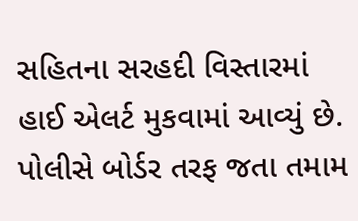સહિતના સરહદી વિસ્તારમાં હાઈ એલર્ટ મુકવામાં આવ્યું છે. પોલીસે બોર્ડર તરફ જતા તમામ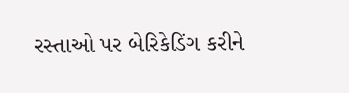રસ્તાઓ પર બેરિકેડિંગ કરીને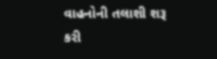વાહનોની તલાશી શરૂ કરી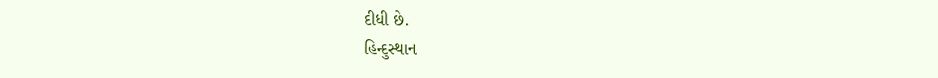દીધી છે.
હિન્દુસ્થાન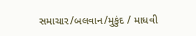સમાચાર/બલવાન/મુકુંદ / માધવી